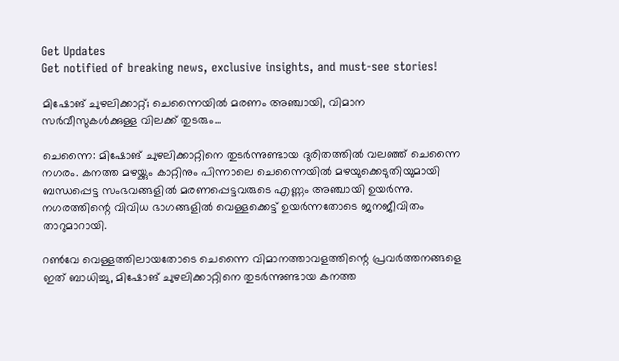Get Updates
Get notified of breaking news, exclusive insights, and must-see stories!

മിഷോങ് ചുഴലിക്കാറ്റ്; ചെന്നൈയിൽ മരണം അഞ്ചായി, വിമാന സർവീസുകൾക്കുള്ള വിലക്ക് തുടരും...

ചെന്നൈ: മിഷോങ് ചുഴലിക്കാറ്റിനെ തുടർന്നുണ്ടായ ദുരിതത്തിൽ വലഞ്ഞ് ചെന്നൈ നഗരം. കനത്ത മഴയ്ക്കും കാറ്റിനും പിന്നാലെ ചെന്നൈയിൽ മഴയുക്കെടുതിയുമായി ബന്ധപ്പെട്ട സംഭവങ്ങളിൽ മരണപ്പെട്ടവരുടെ എണ്ണം അഞ്ചായി ഉയർന്നു. നഗരത്തിന്റെ വിവിധ ഭാഗങ്ങളിൽ വെള്ളക്കെട്ട് ഉയർന്നതോടെ ജനജീവിതം താറുമാറായി.

റൺവേ വെള്ളത്തിലായതോടെ ചെന്നൈ വിമാനത്താവളത്തിന്റെ പ്രവർത്തനങ്ങളെ ഇത് ബാധിച്ചു, മിഷോങ് ചുഴലിക്കാറ്റിനെ തുടർന്നുണ്ടായ കനത്ത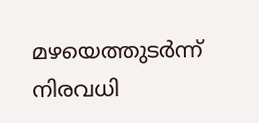മഴയെത്തുടർന്ന് നിരവധി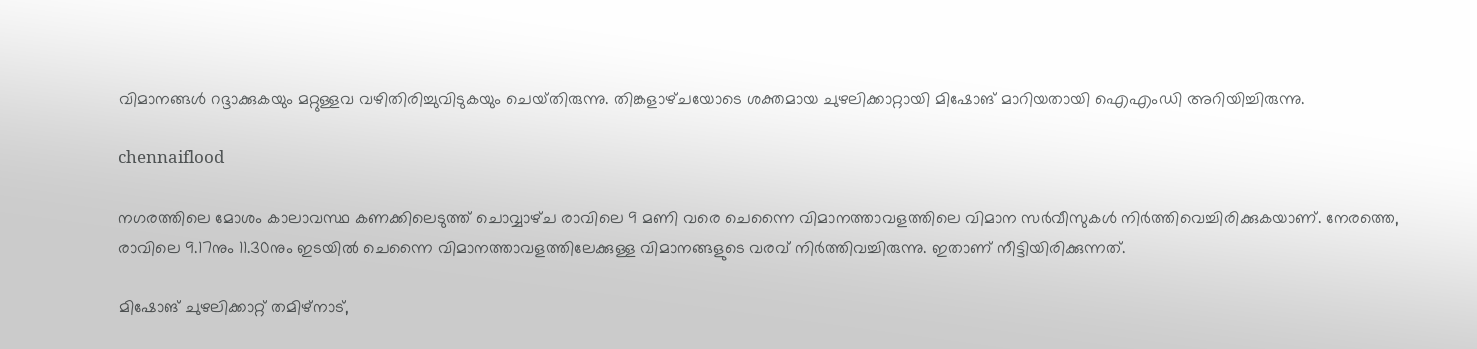വിമാനങ്ങൾ റദ്ദാക്കുകയും മറ്റുള്ളവ വഴിതിരിച്ചുവിടുകയും ചെയ്‌തിരുന്നു. തിങ്കളാഴ്‌ചയോടെ ശക്തമായ ചുഴലിക്കാറ്റായി മിഷോങ് മാറിയതായി ഐഎംഡി അറിയിച്ചിരുന്നു.

chennaiflood

നഗരത്തിലെ മോശം കാലാവസ്ഥ കണക്കിലെടുത്ത് ചൊവ്വാഴ്‌ച രാവിലെ 9 മണി വരെ ചെന്നൈ വിമാനത്താവളത്തിലെ വിമാന സർവീസുകൾ നിർത്തിവെച്ചിരിക്കുകയാണ്. നേരത്തെ, രാവിലെ 9.17നും 11.30നും ഇടയിൽ ചെന്നൈ വിമാനത്താവളത്തിലേക്കുള്ള വിമാനങ്ങളുടെ വരവ് നിർത്തിവച്ചിരുന്നു. ഇതാണ് നീട്ടിയിരിക്കുന്നത്.

മിഷോങ് ചുഴലിക്കാറ്റ് തമിഴ്‌നാട്,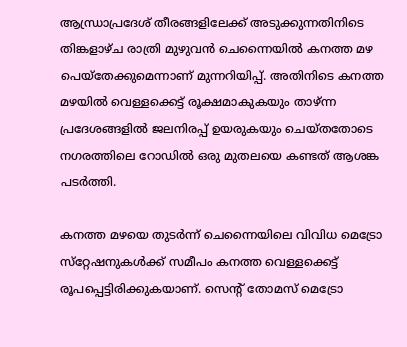ആന്ധ്രാപ്രദേശ് തീരങ്ങളിലേക്ക് അടുക്കുന്നതിനിടെ തിങ്കളാഴ്‌ച രാത്രി മുഴുവൻ ചെന്നൈയിൽ കനത്ത മഴ പെയ്തേക്കുമെന്നാണ് മുന്നറിയിപ്പ്. അതിനിടെ കനത്ത മഴയിൽ വെള്ളക്കെട്ട് രൂക്ഷമാകുകയും താഴ്ന്ന പ്രദേശങ്ങളിൽ ജലനിരപ്പ് ഉയരുകയും ചെയ്‌തതോടെ നഗരത്തിലെ റോഡിൽ ഒരു മുതലയെ കണ്ടത് ആശങ്ക പടർത്തി.

കനത്ത മഴയെ തുടർന്ന് ചെന്നൈയിലെ വിവിധ മെട്രോ സ്‌റ്റേഷനുകൾക്ക് സമീപം കനത്ത വെള്ളക്കെട്ട് രൂപപ്പെട്ടിരിക്കുകയാണ്. സെന്റ് തോമസ് മെട്രോ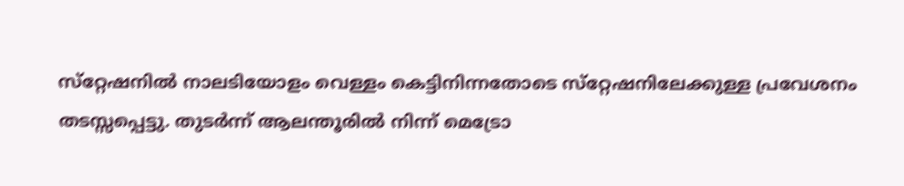സ്‌റ്റേഷനിൽ നാലടിയോളം വെള്ളം കെട്ടിനിന്നതോടെ സ്‌റ്റേഷനിലേക്കുള്ള പ്രവേശനം തടസ്സപ്പെട്ടു. തുടർന്ന് ആലന്തൂരിൽ നിന്ന് മെട്രോ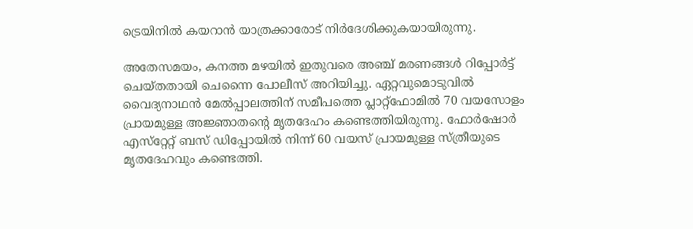ട്രെയിനിൽ കയറാൻ യാത്രക്കാരോട് നിർദേശിക്കുകയായിരുന്നു.

അതേസമയം, കനത്ത മഴയിൽ ഇതുവരെ അഞ്ച് മരണങ്ങൾ റിപ്പോർട്ട് ചെയ്‌തതായി ചെന്നൈ പോലീസ് അറിയിച്ചു. ഏറ്റവുമൊടുവിൽ വൈദ്യനാഥൻ മേൽപ്പാലത്തിന് സമീപത്തെ പ്ലാറ്റ്‌ഫോമിൽ 70 വയസോളം പ്രായമുള്ള അജ്ഞാതന്റെ മൃതദേഹം കണ്ടെത്തിയിരുന്നു. ഫോർഷോർ എസ്‌റ്റേറ്റ് ബസ് ഡിപ്പോയിൽ നിന്ന് 60 വയസ് പ്രായമുള്ള സ്ത്രീയുടെ മൃതദേഹവും കണ്ടെത്തി.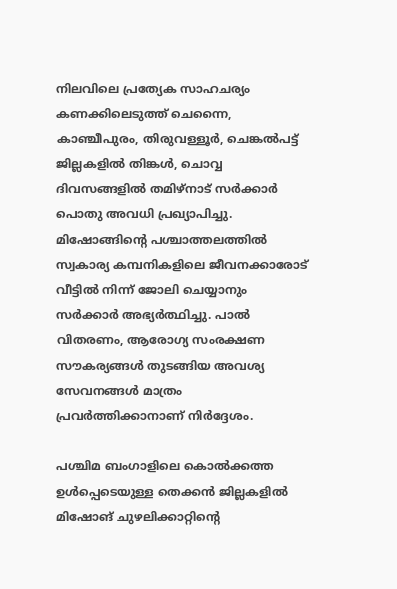നിലവിലെ പ്രത്യേക സാഹചര്യം കണക്കിലെടുത്ത് ചെന്നൈ, കാഞ്ചീപുരം, തിരുവള്ളൂർ, ചെങ്കൽപട്ട് ജില്ലകളിൽ തിങ്കൾ, ചൊവ്വ ദിവസങ്ങളിൽ തമിഴ്‌നാട് സർക്കാർ പൊതു അവധി പ്രഖ്യാപിച്ചു. മിഷോങ്ങിന്റെ പശ്ചാത്തലത്തിൽ സ്വകാര്യ കമ്പനികളിലെ ജീവനക്കാരോട് വീട്ടിൽ നിന്ന് ജോലി ചെയ്യാനും സർക്കാർ അഭ്യർത്ഥിച്ചു. പാൽ വിതരണം, ആരോഗ്യ സംരക്ഷണ സൗകര്യങ്ങൾ തുടങ്ങിയ അവശ്യ സേവനങ്ങൾ മാത്രം പ്രവർത്തിക്കാനാണ് നിർദ്ദേശം.

പശ്ചിമ ബംഗാളിലെ കൊൽക്കത്ത ഉൾപ്പെടെയുള്ള തെക്കൻ ജില്ലകളിൽ മിഷോങ് ചുഴലിക്കാറ്റിന്റെ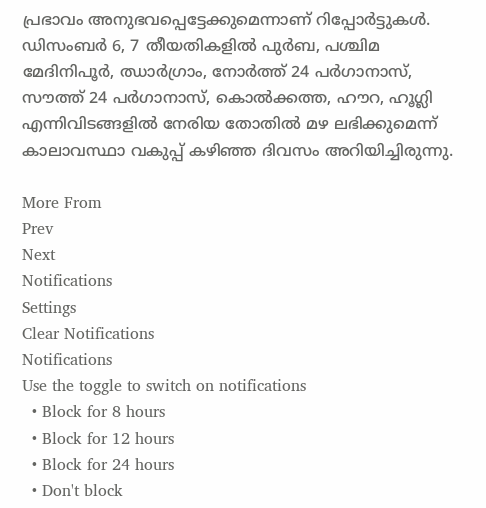പ്രഭാവം അനുഭവപ്പെട്ടേക്കുമെന്നാണ് റിപ്പോർട്ടുകൾ. ഡിസംബർ 6, 7 തീയതികളിൽ പുർബ, പശ്ചിമ മേദിനിപൂർ, ഝാർഗ്രാം, നോർത്ത് 24 പർഗാനാസ്, സൗത്ത് 24 പർഗാനാസ്, കൊൽക്കത്ത, ഹൗറ, ഹൂഗ്ലി എന്നിവിടങ്ങളിൽ നേരിയ തോതിൽ മഴ ലഭിക്കുമെന്ന് കാലാവസ്ഥാ വകുപ്പ് കഴിഞ്ഞ ദിവസം അറിയിച്ചിരുന്നു.

More From
Prev
Next
Notifications
Settings
Clear Notifications
Notifications
Use the toggle to switch on notifications
  • Block for 8 hours
  • Block for 12 hours
  • Block for 24 hours
  • Don't block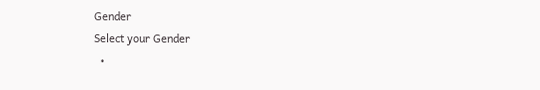Gender
Select your Gender
  •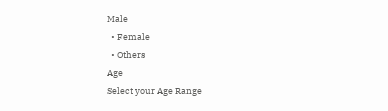Male
  • Female
  • Others
Age
Select your Age Range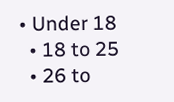• Under 18
  • 18 to 25
  • 26 to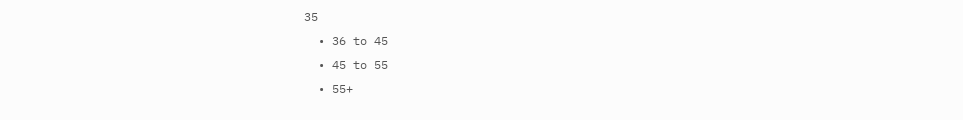35
  • 36 to 45
  • 45 to 55
  • 55+